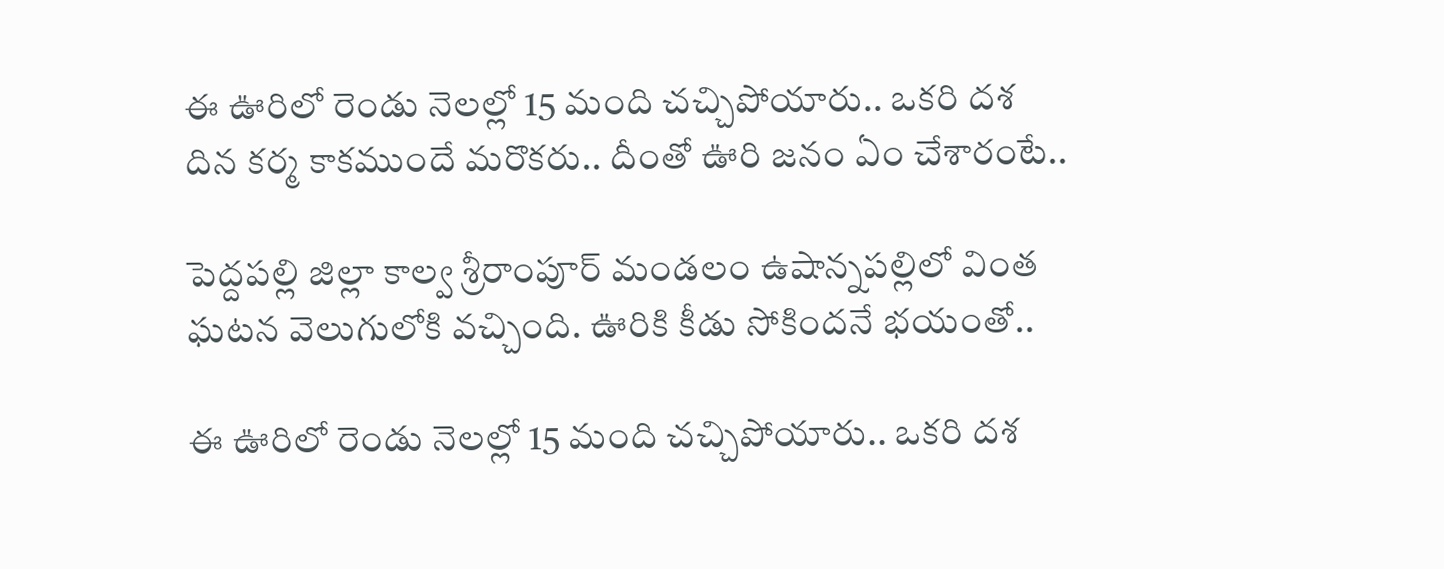ఈ ఊరిలో రెండు నెలల్లో 15 మంది చచ్చిపోయారు.. ఒకరి దశ దిన కర్మ కాకముందే మరొకరు.. దీంతో ఊరి జనం ఏం చేశారంటే..

పెద్దపల్లి జిల్లా కాల్వ శ్రీరాంపూర్ మండలం ఉషాన్నపల్లిలో వింత ఘటన వెలుగులోకి వచ్చింది. ఊరికి కీడు సోకిందనే భయంతో..

ఈ ఊరిలో రెండు నెలల్లో 15 మంది చచ్చిపోయారు.. ఒకరి దశ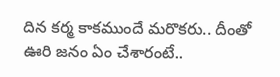దిన కర్మ కాకముందే మరొకరు.. దీంతో ఊరి జనం ఏం చేశారంటే..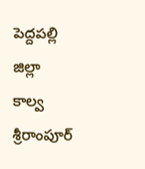పెద్దపల్లి జిల్లా కాల్వ శ్రీరాంపూర్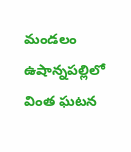మండలం ఉషాన్నపల్లిలో వింత ఘటన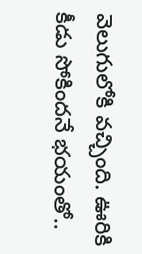వెలుగులోకి వచ్చింది. ఊరికి కీడు సోకిందనే భయంతో..